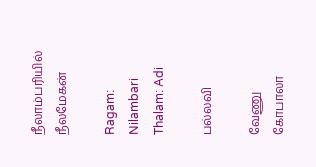நீலாம்பரியில் நீலமேகன்

Ragam: Nilambari    Thalam: Adi

பல்லவி

வேணு கோபாலா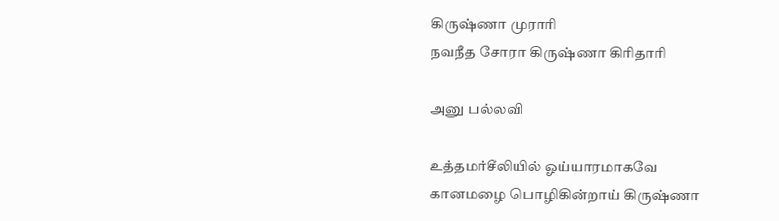கிருஷ்ணா முராரி
நவநீத சோரா கிருஷ்ணா கிரிதாரி

அனு பல்லவி

உத்தமர்சீலியில் ஓய்யாரமாகவே
கானமழை பொழிகின்றாய் கிருஷ்ணா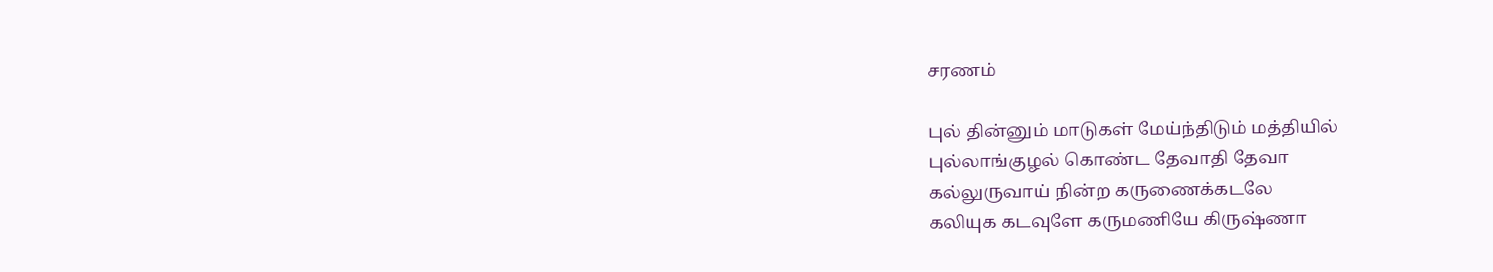சரணம்

புல் தின்னும் மாடுகள் மேய்ந்திடும் மத்தியில்
புல்லாங்குழல் கொண்ட தேவாதி தேவா
கல்லுருவாய் நின்ற கருணைக்கடலே
கலியுக கடவுளே கருமணியே கிருஷ்ணா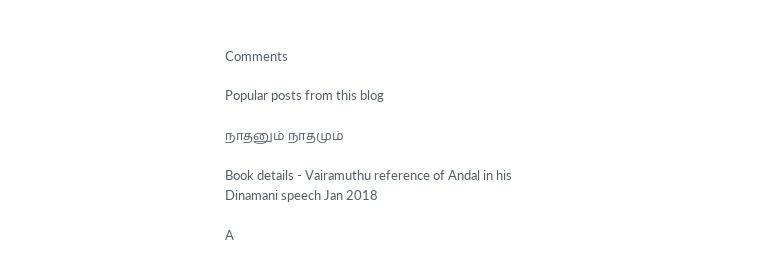Comments

Popular posts from this blog

நாதனும் நாதமும்

Book details - Vairamuthu reference of Andal in his Dinamani speech Jan 2018

A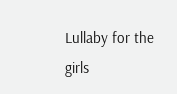Lullaby for the girls